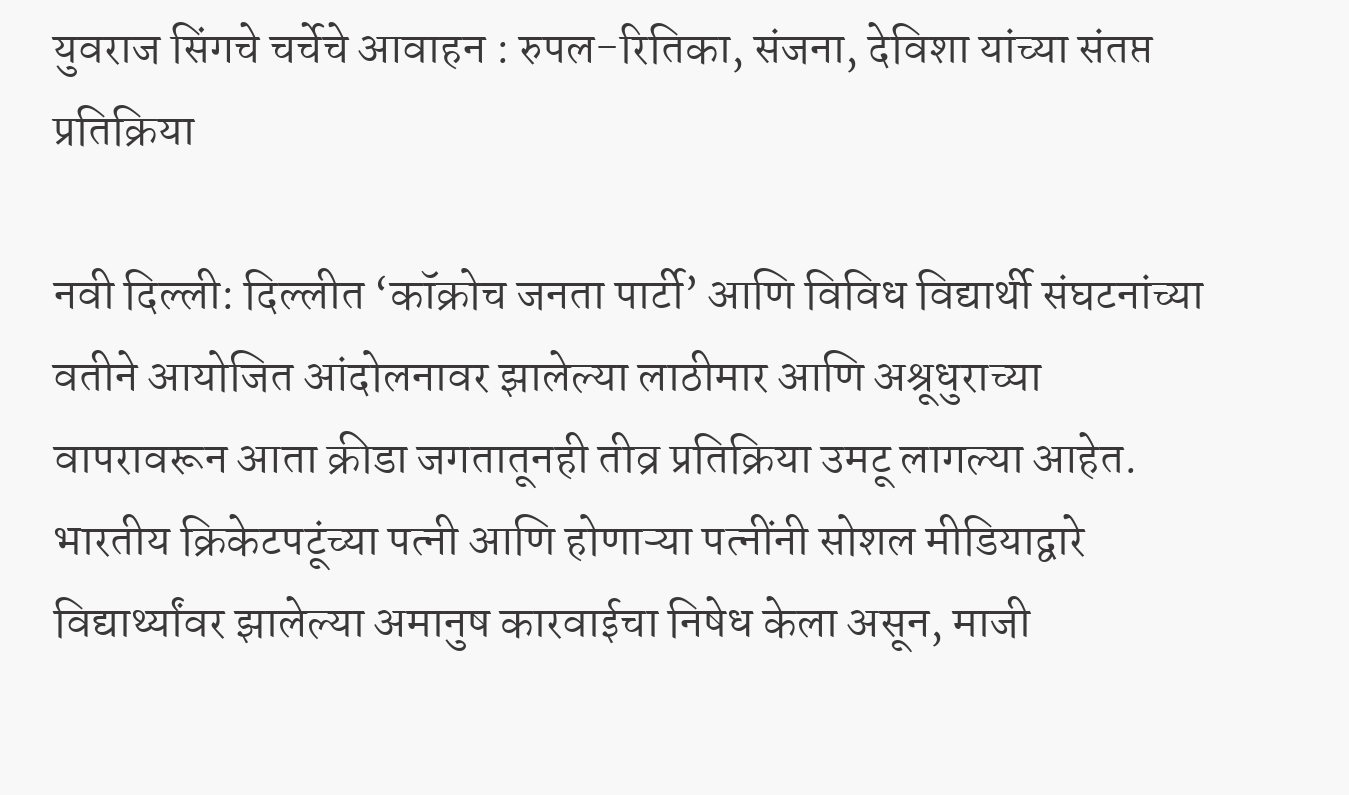युवराज सिंगचे चर्चेचे आवाहन : रुपल-रितिका, संजना, देविशा यांच्या संतप्त प्रतिक्रिया

नवी दिल्ली: दिल्लीत ‘कॉक्रोच जनता पार्टी’ आणि विविध विद्यार्थी संघटनांच्या वतीने आयोजित आंदोलनावर झालेल्या लाठीमार आणि अश्रूधुराच्या वापरावरून आता क्रीडा जगतातूनही तीव्र प्रतिक्रिया उमटू लागल्या आहेत. भारतीय क्रिकेटपटूंच्या पत्नी आणि होणाऱ्या पत्नींनी सोशल मीडियाद्वारे विद्यार्थ्यांवर झालेल्या अमानुष कारवाईचा निषेध केला असून, माजी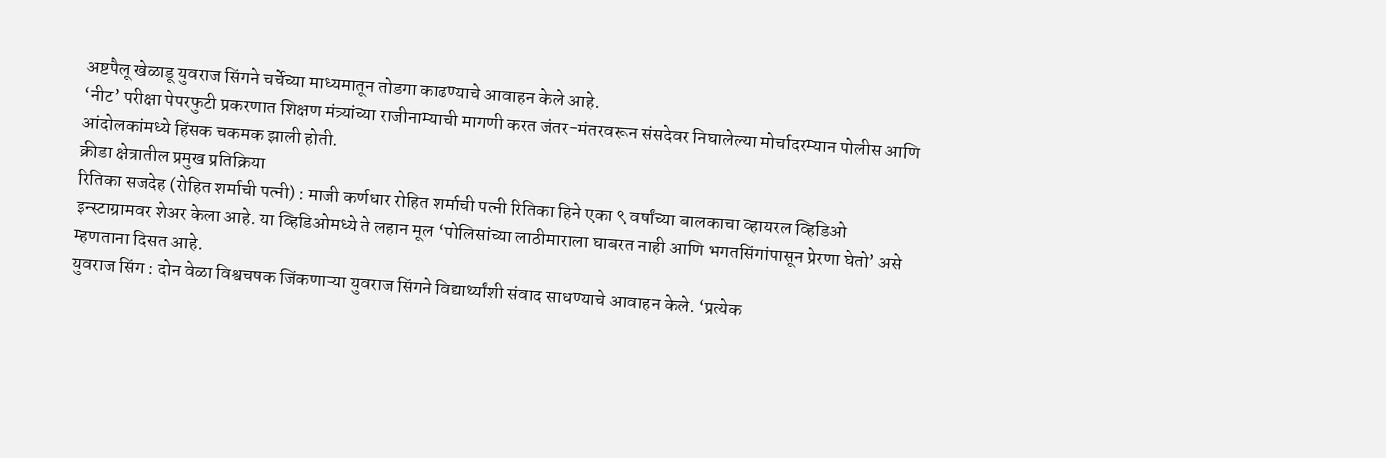अष्टपैलू खेळाडू युवराज सिंगने चर्चेच्या माध्यमातून तोडगा काढण्याचे आवाहन केले आहे.
‘नीट’ परीक्षा पेपरफुटी प्रकरणात शिक्षण मंत्र्यांच्या राजीनाम्याची मागणी करत जंतर-मंतरवरून संसदेवर निघालेल्या मोर्चादरम्यान पोलीस आणि आंदोलकांमध्ये हिंसक चकमक झाली होती.
क्रीडा क्षेत्रातील प्रमुख प्रतिक्रिया
रितिका सजदेह (रोहित शर्माची पत्नी) : माजी कर्णधार रोहित शर्माची पत्नी रितिका हिने एका ९ वर्षांच्या बालकाचा व्हायरल व्हिडिओ इन्स्टाग्रामवर शेअर केला आहे. या व्हिडिओमध्ये ते लहान मूल ‘पोलिसांच्या लाठीमाराला घाबरत नाही आणि भगतसिंगांपासून प्रेरणा घेतो’ असे म्हणताना दिसत आहे.
युवराज सिंग : दोन वेळा विश्वचषक जिंकणाऱ्या युवराज सिंगने विद्यार्थ्यांशी संवाद साधण्याचे आवाहन केले. ‘प्रत्येक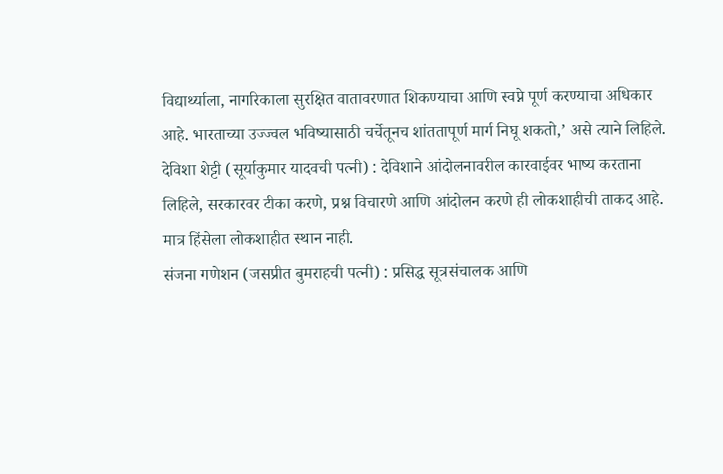विद्यार्थ्याला, नागरिकाला सुरक्षित वातावरणात शिकण्याचा आणि स्वप्ने पूर्ण करण्याचा अधिकार आहे. भारताच्या उज्ज्वल भविष्यासाठी चर्चेतूनच शांततापूर्ण मार्ग निघू शकतो,’ असे त्याने लिहिले.
देविशा शेट्टी (सूर्याकुमार यादवची पत्नी) : देविशाने आंदोलनावरील कारवाईवर भाष्य करताना लिहिले, सरकारवर टीका करणे, प्रश्न विचारणे आणि आंदोलन करणे ही लोकशाहीची ताकद आहे. मात्र हिंसेला लोकशाहीत स्थान नाही.
संजना गणेशन (जसप्रीत बुमराहची पत्नी) : प्रसिद्ध सूत्रसंचालक आणि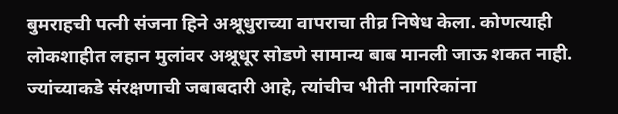बुमराहची पत्नी संजना हिने अश्रूधुराच्या वापराचा तीव्र निषेध केला. कोणत्याही लोकशाहीत लहान मुलांवर अश्रूधूर सोडणे सामान्य बाब मानली जाऊ शकत नाही. ज्यांच्याकडे संरक्षणाची जबाबदारी आहे, त्यांचीच भीती नागरिकांना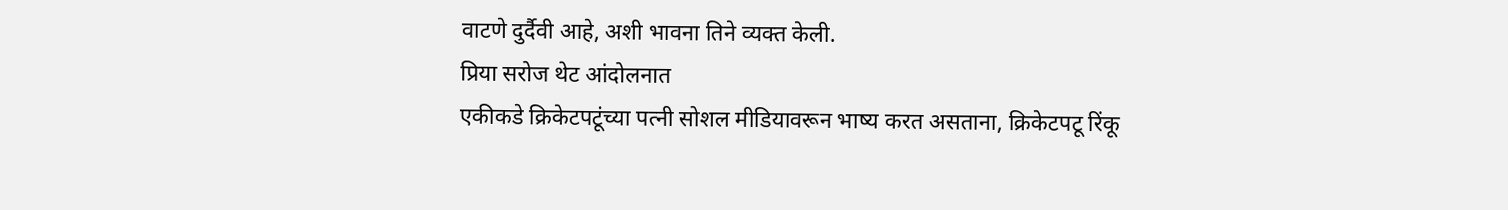वाटणे दुर्दैवी आहे, अशी भावना तिने व्यक्त केली.
प्रिया सरोज थेट आंदोलनात
एकीकडे क्रिकेटपटूंच्या पत्नी सोशल मीडियावरून भाष्य करत असताना, क्रिकेटपटू रिंकू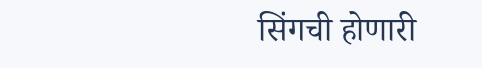सिंगची होणारी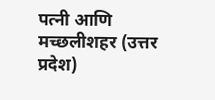पत्नी आणि मच्छलीशहर (उत्तर प्रदेश)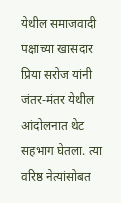येथील समाजवादी पक्षाच्या खासदार प्रिया सरोज यांनी जंतर-मंतर येथील आंदोलनात थेट सहभाग घेतला. त्या वरिष्ठ नेत्यांसोबत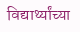विद्यार्थ्यांच्या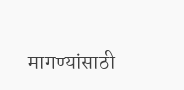मागण्यांसाठी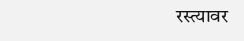रस्त्यावर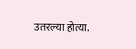उतरल्या होत्या.